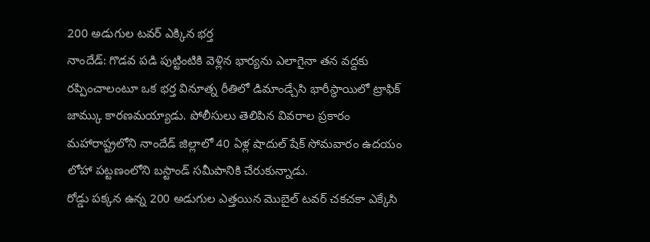200 అడుగుల టవర్ ఎక్కిన భర్త
నాందేడ్: గొడవ పడి పుట్టింటికి వెళ్లిన భార్యను ఎలాగైనా తన వద్దకు రప్పించాలంటూ ఒక భర్త వినూత్న రీతిలో డిమాండ్చేసి భారీస్థాయిలో ట్రాఫిక్ జామ్కు కారణమయ్యాడు. పోలీసులు తెలిపిన వివరాల ప్రకారం మహారాష్ట్రలోని నాందేడ్ జిల్లాలో 40 ఏళ్ల షాదుల్ షేక్ సోమవారం ఉదయం లోహా పట్టణంలోని బస్టాండ్ సమీపానికి చేరుకున్నాడు.
రోడ్డు పక్కన ఉన్న 200 అడుగుల ఎత్తయిన మొబైల్ టవర్ చకచకా ఎక్కేసి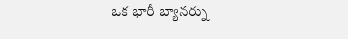ఒక భారీ బ్యానర్ను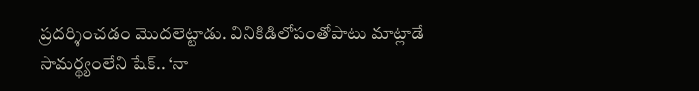ప్రదర్శించడం మొదలెట్టాడు. వినికిడిలోపంతోపాటు మాట్లాడే సామర్థ్యంలేని షేక్.. ‘నా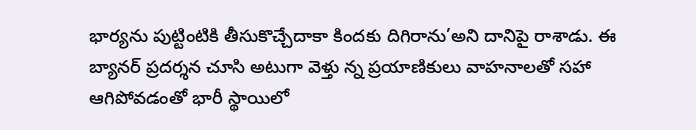భార్యను పుట్టింటికి తీసుకొచ్చేదాకా కిందకు దిగిరాను’అని దానిపై రాశాడు. ఈ బ్యానర్ ప్రదర్శన చూసి అటుగా వెళ్తు న్న ప్రయాణికులు వాహనాలతో సహా ఆగిపోవడంతో భారీ స్థాయిలో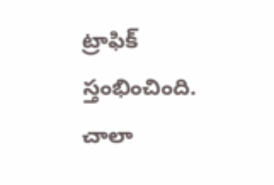ట్రాఫిక్ స్తంభించింది. చాలా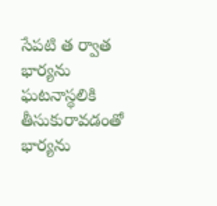సేపటి త ర్వాత భార్యను ఘటనాస్థలికి తీసుకురావడంతో భార్యను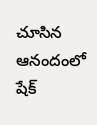చూసిన ఆనందంలో షేక్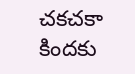చకచకా కిందకు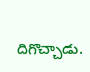దిగొచ్చాడు.